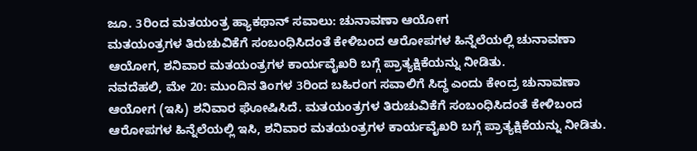ಜೂ. 3ರಿಂದ ಮತಯಂತ್ರ ಹ್ಯಾಕಥಾನ್ ಸವಾಲು: ಚುನಾವಣಾ ಆಯೋಗ
ಮತಯಂತ್ರಗಳ ತಿರುಚುವಿಕೆಗೆ ಸಂಬಂಧಿಸಿದಂತೆ ಕೇಳಿಬಂದ ಆರೋಪಗಳ ಹಿನ್ನೆಲೆಯಲ್ಲಿ ಚುನಾವಣಾ ಆಯೋಗ, ಶನಿವಾರ ಮತಯಂತ್ರಗಳ ಕಾರ್ಯವೈಖರಿ ಬಗ್ಗೆ ಪ್ರಾತ್ಯಕ್ಷಿಕೆಯನ್ನು ನೀಡಿತು.
ನವದೆಹಲಿ, ಮೇ 20: ಮುಂದಿನ ತಿಂಗಳ 3ರಿಂದ ಬಹಿರಂಗ ಸವಾಲಿಗೆ ಸಿದ್ಧ ಎಂದು ಕೇಂದ್ರ ಚುನಾವಣಾ ಆಯೋಗ (ಇಸಿ) ಶನಿವಾರ ಘೋಷಿಸಿದೆ. ಮತಯಂತ್ರಗಳ ತಿರುಚುವಿಕೆಗೆ ಸಂಬಂಧಿಸಿದಂತೆ ಕೇಳಿಬಂದ ಆರೋಪಗಳ ಹಿನ್ನೆಲೆಯಲ್ಲಿ ಇಸಿ, ಶನಿವಾರ ಮತಯಂತ್ರಗಳ ಕಾರ್ಯವೈಖರಿ ಬಗ್ಗೆ ಪ್ರಾತ್ಯಕ್ಷಿಕೆಯನ್ನು ನೀಡಿತು.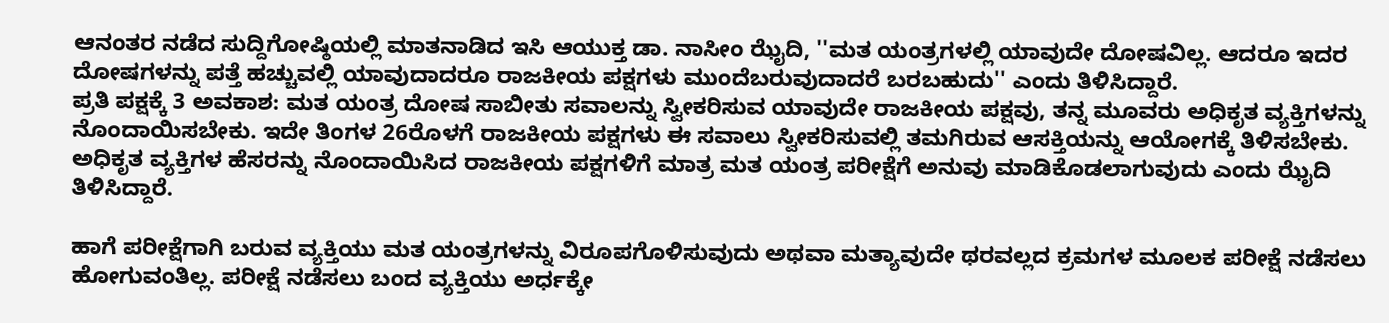ಆನಂತರ ನಡೆದ ಸುದ್ದಿಗೋಷ್ಠಿಯಲ್ಲಿ ಮಾತನಾಡಿದ ಇಸಿ ಆಯುಕ್ತ ಡಾ. ನಾಸೀಂ ಝೈದಿ, ''ಮತ ಯಂತ್ರಗಳಲ್ಲಿ ಯಾವುದೇ ದೋಷವಿಲ್ಲ. ಆದರೂ ಇದರ ದೋಷಗಳನ್ನು ಪತ್ತೆ ಹಚ್ಚುವಲ್ಲಿ ಯಾವುದಾದರೂ ರಾಜಕೀಯ ಪಕ್ಷಗಳು ಮುಂದೆಬರುವುದಾದರೆ ಬರಬಹುದು'' ಎಂದು ತಿಳಿಸಿದ್ದಾರೆ.
ಪ್ರತಿ ಪಕ್ಷಕ್ಕೆ 3 ಅವಕಾಶ: ಮತ ಯಂತ್ರ ದೋಷ ಸಾಬೀತು ಸವಾಲನ್ನು ಸ್ವೀಕರಿಸುವ ಯಾವುದೇ ರಾಜಕೀಯ ಪಕ್ಷವು, ತನ್ನ ಮೂವರು ಅಧಿಕೃತ ವ್ಯಕ್ತಿಗಳನ್ನು ನೊಂದಾಯಿಸಬೇಕು. ಇದೇ ತಿಂಗಳ 26ರೊಳಗೆ ರಾಜಕೀಯ ಪಕ್ಷಗಳು ಈ ಸವಾಲು ಸ್ವೀಕರಿಸುವಲ್ಲಿ ತಮಗಿರುವ ಆಸಕ್ತಿಯನ್ನು ಆಯೋಗಕ್ಕೆ ತಿಳಿಸಬೇಕು. ಅಧಿಕೃತ ವ್ಯಕ್ತಿಗಳ ಹೆಸರನ್ನು ನೊಂದಾಯಿಸಿದ ರಾಜಕೀಯ ಪಕ್ಷಗಳಿಗೆ ಮಾತ್ರ ಮತ ಯಂತ್ರ ಪರೀಕ್ಷೆಗೆ ಅನುವು ಮಾಡಿಕೊಡಲಾಗುವುದು ಎಂದು ಝೈದಿ ತಿಳಿಸಿದ್ದಾರೆ.

ಹಾಗೆ ಪರೀಕ್ಷೆಗಾಗಿ ಬರುವ ವ್ಯಕ್ತಿಯು ಮತ ಯಂತ್ರಗಳನ್ನು ವಿರೂಪಗೊಳಿಸುವುದು ಅಥವಾ ಮತ್ಯಾವುದೇ ಥರವಲ್ಲದ ಕ್ರಮಗಳ ಮೂಲಕ ಪರೀಕ್ಷೆ ನಡೆಸಲು ಹೋಗುವಂತಿಲ್ಲ. ಪರೀಕ್ಷೆ ನಡೆಸಲು ಬಂದ ವ್ಯಕ್ತಿಯು ಅರ್ಧಕ್ಕೇ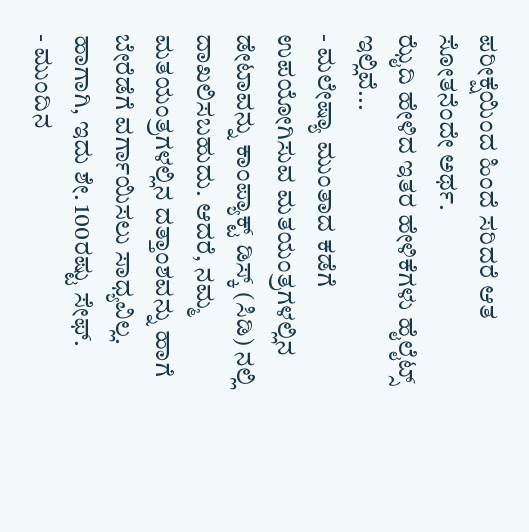ಪರೀಕ್ಷೆಯಿಂದ ಹಿಂದೆ ಸರಿದರೆ ಆತ ಸೋತನೆಂದೇ ಅರ್ಥ.
ಝೈದಿ ಹೇಳಿದ ಇತರ ಹೇಳಿಕೆಗಳು ಹೈಲೈಟ್ಸ್ ಇಲ್ಲಿವೆ...
- ಮಲೇಷ್ಯಾ ಮುಂತಾದ ಕಡೆಗೆ ಉಪಯೋಗಿಸುವ ಮತಯಂತ್ರಗಳಲ್ಲಿನ ಡೇಟಾವನ್ನು ಕಾಂಪ್ಯಾಕ್ಟ್ ಡಿಸ್ಕ್ (ಸಿಡಿ) ನಲ್ಲಿ ದಾಖಲಿಸಬಹುದು. ಆದರೆ, ನಮ್ಮ ಮತಯಂತ್ರಗಳಲ್ಲಿನ ದತ್ತಾಂಶವನ್ನು ಹಾಗೆ ಬೇರೆಡೆಗೆ ವರ್ಗಾಯಿಸಲು ಸಾಧ್ಯವಿಲ್ಲ. ಹಾಗಾಗಿ, ಇದು ಶೇ. 100ರಷ್ಟು ಸೇಫ್.
- ಮುಂದಿನ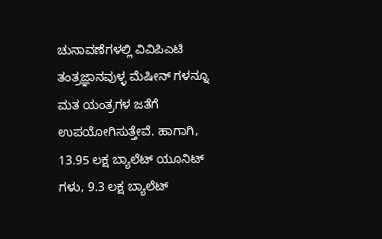ಚುನಾವಣೆಗಳಲ್ಲಿ ವಿವಿಪಿಎಟಿ ತಂತ್ರಜ್ಞಾನವುಳ್ಳ ಮೆಷೀನ್ ಗಳನ್ನೂ ಮತ ಯಂತ್ರಗಳ ಜತೆಗೆ ಉಪಯೋಗಿಸುತ್ತೇವೆ. ಹಾಗಾಗಿ, 13.95 ಲಕ್ಷ ಬ್ಯಾಲೆಟ್ ಯೂನಿಟ್ ಗಳು, 9.3 ಲಕ್ಷ ಬ್ಯಾಲೆಟ್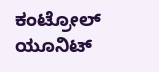ಕಂಟ್ರೋಲ್ ಯೂನಿಟ್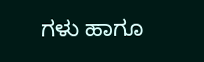ಗಳು ಹಾಗೂ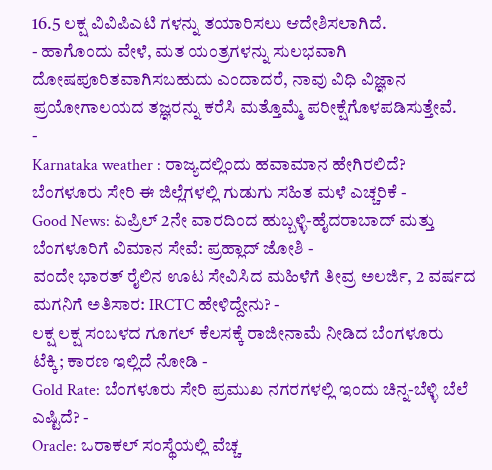16.5 ಲಕ್ಷ ವಿವಿಪಿಎಟಿ ಗಳನ್ನು ತಯಾರಿಸಲು ಆದೇಶಿಸಲಾಗಿದೆ.
- ಹಾಗೊಂದು ವೇಳೆ, ಮತ ಯಂತ್ರಗಳನ್ನು ಸುಲಭವಾಗಿ ದೋಷಪೂರಿತವಾಗಿಸಬಹುದು ಎಂದಾದರೆ, ನಾವು ವಿಧಿ ವಿಜ್ಞಾನ ಪ್ರಯೋಗಾಲಯದ ತಜ್ಞರನ್ನು ಕರೆಸಿ ಮತ್ತೊಮ್ಮೆ ಪರೀಕ್ಷೆಗೊಳಪಡಿಸುತ್ತೇವೆ.
-
Karnataka weather : ರಾಜ್ಯದಲ್ಲಿಂದು ಹವಾಮಾನ ಹೇಗಿರಲಿದೆ? ಬೆಂಗಳೂರು ಸೇರಿ ಈ ಜಿಲ್ಲೆಗಳಲ್ಲಿ ಗುಡುಗು ಸಹಿತ ಮಳೆ ಎಚ್ಚರಿಕೆ -
Good News: ಏಪ್ರಿಲ್ 2ನೇ ವಾರದಿಂದ ಹುಬ್ಬಳ್ಳಿ-ಹೈದರಾಬಾದ್ ಮತ್ತು ಬೆಂಗಳೂರಿಗೆ ವಿಮಾನ ಸೇವೆ: ಪ್ರಹ್ಲಾದ್ ಜೋಶಿ -
ವಂದೇ ಭಾರತ್ ರೈಲಿನ ಊಟ ಸೇವಿಸಿದ ಮಹಿಳೆಗೆ ತೀವ್ರ ಅಲರ್ಜಿ, 2 ವರ್ಷದ ಮಗನಿಗೆ ಅತಿಸಾರ: IRCTC ಹೇಳಿದ್ದೇನು? -
ಲಕ್ಷ ಲಕ್ಷ ಸಂಬಳದ ಗೂಗಲ್ ಕೆಲಸಕ್ಕೆ ರಾಜೀನಾಮೆ ನೀಡಿದ ಬೆಂಗಳೂರು ಟೆಕ್ಕಿ; ಕಾರಣ ಇಲ್ಲಿದೆ ನೋಡಿ -
Gold Rate: ಬೆಂಗಳೂರು ಸೇರಿ ಪ್ರಮುಖ ನಗರಗಳಲ್ಲಿ ಇಂದು ಚಿನ್ನ-ಬೆಳ್ಳಿ ಬೆಲೆ ಎಷ್ಟಿದೆ? -
Oracle: ಒರಾಕಲ್ ಸಂಸ್ಥೆಯಲ್ಲಿ ವೆಚ್ಚ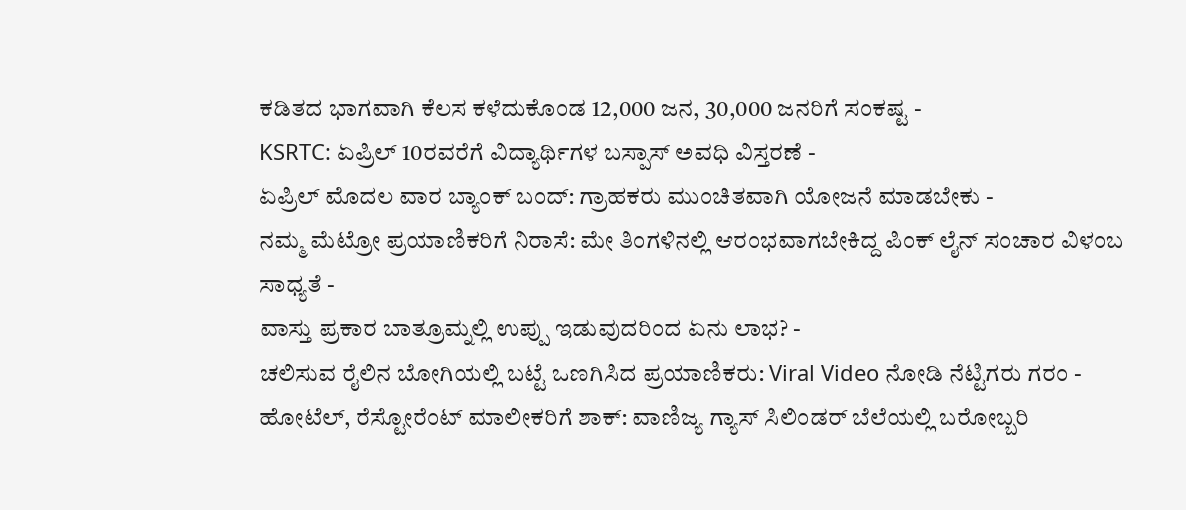ಕಡಿತದ ಭಾಗವಾಗಿ ಕೆಲಸ ಕಳೆದುಕೊಂಡ 12,000 ಜನ, 30,000 ಜನರಿಗೆ ಸಂಕಷ್ಟ -
KSRTC: ಏಪ್ರಿಲ್ 10ರವರೆಗೆ ವಿದ್ಯಾರ್ಥಿಗಳ ಬಸ್ಪಾಸ್ ಅವಧಿ ವಿಸ್ತರಣೆ -
ಏಪ್ರಿಲ್ ಮೊದಲ ವಾರ ಬ್ಯಾಂಕ್ ಬಂದ್: ಗ್ರಾಹಕರು ಮುಂಚಿತವಾಗಿ ಯೋಜನೆ ಮಾಡಬೇಕು -
ನಮ್ಮ ಮೆಟ್ರೋ ಪ್ರಯಾಣಿಕರಿಗೆ ನಿರಾಸೆ: ಮೇ ತಿಂಗಳಿನಲ್ಲಿ ಆರಂಭವಾಗಬೇಕಿದ್ದ ಪಿಂಕ್ ಲೈನ್ ಸಂಚಾರ ವಿಳಂಬ ಸಾಧ್ಯತೆ -
ವಾಸ್ತು ಪ್ರಕಾರ ಬಾತ್ರೂಮ್ನಲ್ಲಿ ಉಪ್ಪು ಇಡುವುದರಿಂದ ಏನು ಲಾಭ? -
ಚಲಿಸುವ ರೈಲಿನ ಬೋಗಿಯಲ್ಲಿ ಬಟ್ಟೆ ಒಣಗಿಸಿದ ಪ್ರಯಾಣಿಕರು: Viral Video ನೋಡಿ ನೆಟ್ಟಿಗರು ಗರಂ -
ಹೋಟೆಲ್, ರೆಸ್ಟೋರೆಂಟ್ ಮಾಲೀಕರಿಗೆ ಶಾಕ್: ವಾಣಿಜ್ಯ ಗ್ಯಾಸ್ ಸಿಲಿಂಡರ್ ಬೆಲೆಯಲ್ಲಿ ಬರೋಬ್ಬರಿ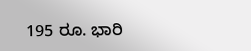195 ರೂ. ಭಾರಿ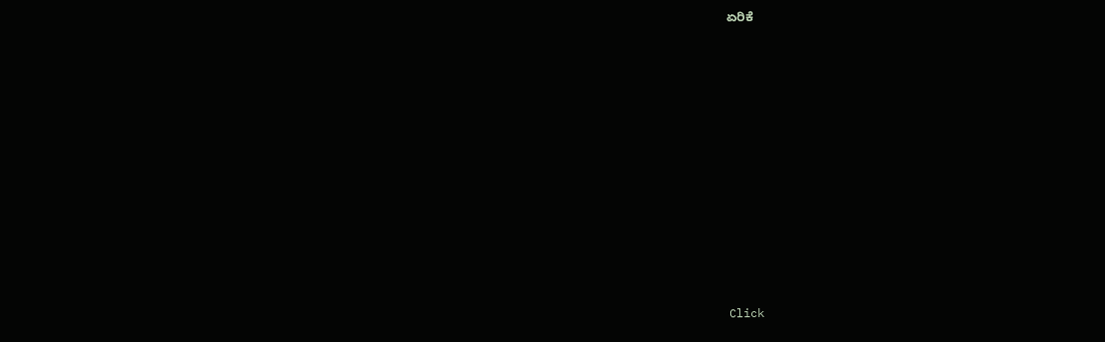ಏರಿಕೆ












Click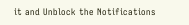it and Unblock the Notifications